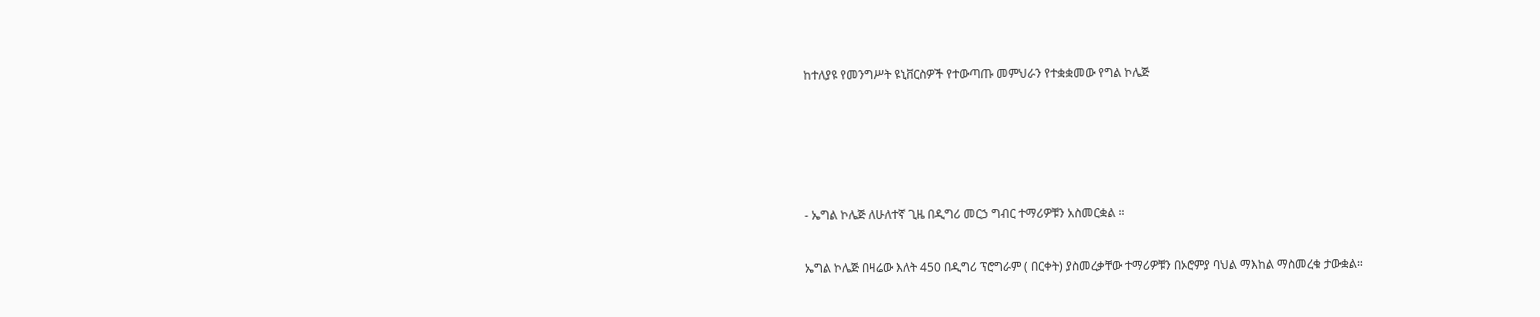ከተለያዩ የመንግሥት ዩኒቨርስዎች የተውጣጡ መምህራን የተቋቋመው የግል ኮሌጅ







- ኤግል ኮሌጅ ለሁለተኛ ጊዜ በዲግሪ መርኃ ግብር ተማሪዎቹን አስመርቋል ።


ኤግል ኮሌጅ በዛሬው እለት 450 በዲግሪ ፕሮግራም ( በርቀት) ያስመረቃቸው ተማሪዎቹን በኦሮምያ ባህል ማእከል ማስመረቁ ታውቋል።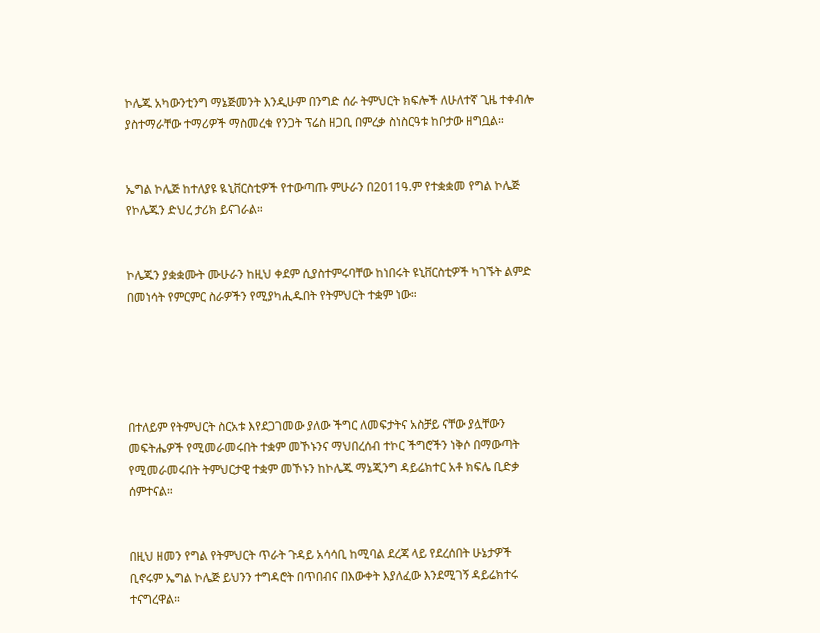ኮሌጁ አካውንቲንግ ማኔጅመንት እንዲሁም በንግድ ሰራ ትምህርት ክፍሎች ለሁለተኛ ጊዜ ተቀብሎ ያስተማራቸው ተማሪዎች ማስመረቁ የንጋት ፕሬስ ዘጋቢ በምረቃ ስነስርዓቱ ከቦታው ዘግቧል።


ኤግል ኮሌጅ ከተለያዩ ዪኒቨርስቲዎች የተውጣጡ ምሁራን በ2011ዓ.ም የተቋቋመ የግል ኮሌጅ የኮሌጁን ድህረ ታሪክ ይናገራል።


ኮሌጁን ያቋቋሙት ሙሁራን ከዚህ ቀደም ሲያስተምሩባቸው ከነበሩት ዩኒቨርስቲዎች ካገኙት ልምድ በመነሳት የምርምር ስራዎችን የሚያካሒዱበት የትምህርት ተቋም ነው።





በተለይም የትምህርት ስርአቱ እየደጋገመው ያለው ችግር ለመፍታትና አስቻይ ናቸው ያሏቸውን መፍትሔዎች የሚመራመሩበት ተቋም መኾኑንና ማህበረሰብ ተኮር ችግሮችን ነቅሶ በማውጣት የሚመራመሩበት ትምህርታዊ ተቋም መኾኑን ከኮሌጁ ማኔጂንግ ዳይሬክተር አቶ ክፍሌ ቢድቃ  ሰምተናል።


በዚህ ዘመን የግል የትምህርት ጥራት ጉዳይ አሳሳቢ ከሚባል ደረጃ ላይ የደረሰበት ሁኔታዎች ቢኖሩም ኤግል ኮሌጅ ይህንን ተግዳሮት በጥበብና በእውቀት እያለፈው እንደሚገኝ ዳይሬክተሩ ተናግረዋል።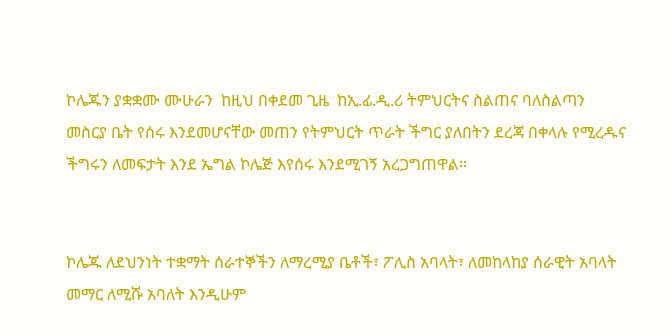ኮሌጁን ያቋቋሙ ሙሁራን  ከዚህ በቀደመ ጊዜ  ከኢ.ፊ.ዲ.ሪ ትምህርትና ስልጠና ባለስልጣን  መስርያ ቤት የሰሩ እንደመሆናቸው መጠን የትምህርት ጥራት ችግር ያለበትን ደረጃ በቀላሉ የሚረዱና ችግሩን ለመፍታት እንደ ኤግል ኮሌጅ እየሰሩ እንደሚገኝ አረጋግጠዋል።


ኮሌጁ ለደህንነት ተቋማት ሰራተኞችን ለማረሚያ ቤቶች፣ ፖሊስ አባላት፣ ለመከላከያ ሰራዊት አባላት መማር ለሚሹ አባለት እንዲሁም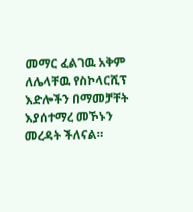መማር ፈልገዉ አቅም ለሌላቸዉ የስኮላርሺፕ እድሎችን በማመቻቸት እያሰተማረ መኾኑን መረዳት ችለናል።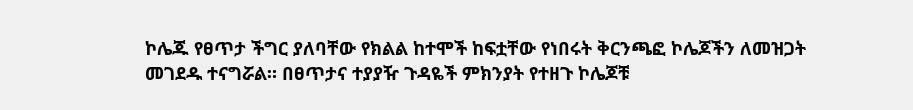ኮሌጁ የፀጥታ ችግር ያለባቸው የክልል ከተሞች ከፍቷቸው የነበሩት ቅርንጫፎ ኮሌጆችን ለመዝጋት መገደዱ ተናግሯል። በፀጥታና ተያያዥ ጉዳዬች ምክንያት የተዘጉ ኮሌጆቹ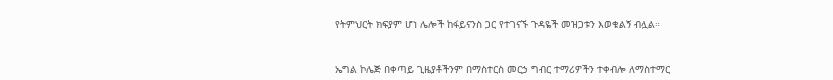የትምህርት ክፍያም ሆነ ሌሎች ከፋይናንስ ጋር የተገናኙ ጉዳዬች መዝጋቱን እወቁልኝ ብሏል።


ኤግል ኮሌጅ በቀጣይ ጊዜያቶችንም በማስተርስ መርኃ ግብር ተማሪዎችን ተቀብሎ ለማስተማር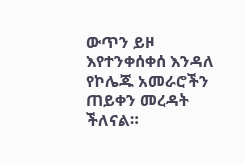ውጥን ይዞ እየተንቀሰቀሰ እንዳለ የኮሌጁ አመራሮችን ጠይቀን መረዳት ችለናል።